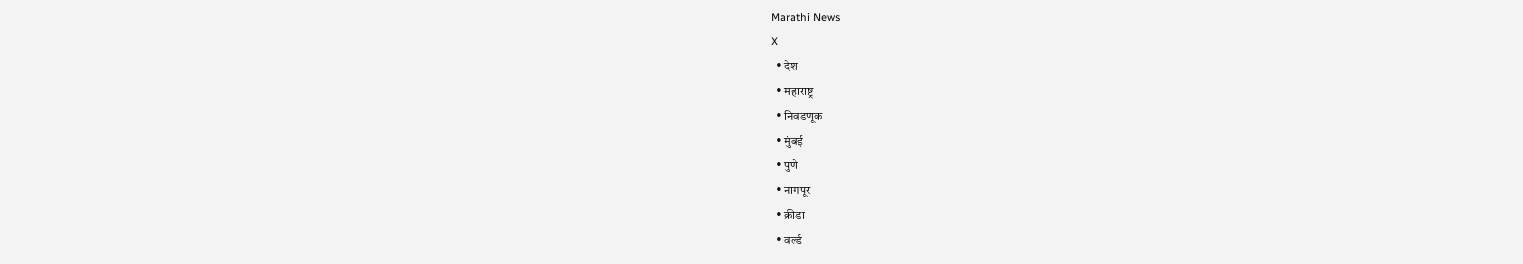Marathi News
X
  • देश
  • महाराष्ट्र
  • निवडणूक
  • मुंबई
  • पुणे
  • नागपूर
  • क्रीडा
  • वर्ल्ड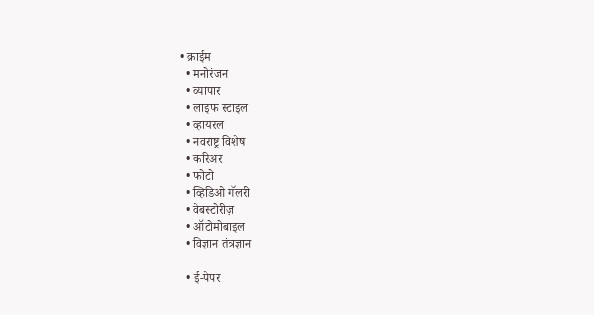• क्राईम
  • मनोरंजन
  • व्यापार
  • लाइफ स्टाइल
  • व्हायरल
  • नवराष्ट्र विशेष
  • करिअर
  • फोटो
  • व्हिडिओ गॅलरी
  • वेबस्टोरीज़
  • ऑटोमोबाइल
  • विज्ञान तंत्रज्ञान

  • ई-पेपर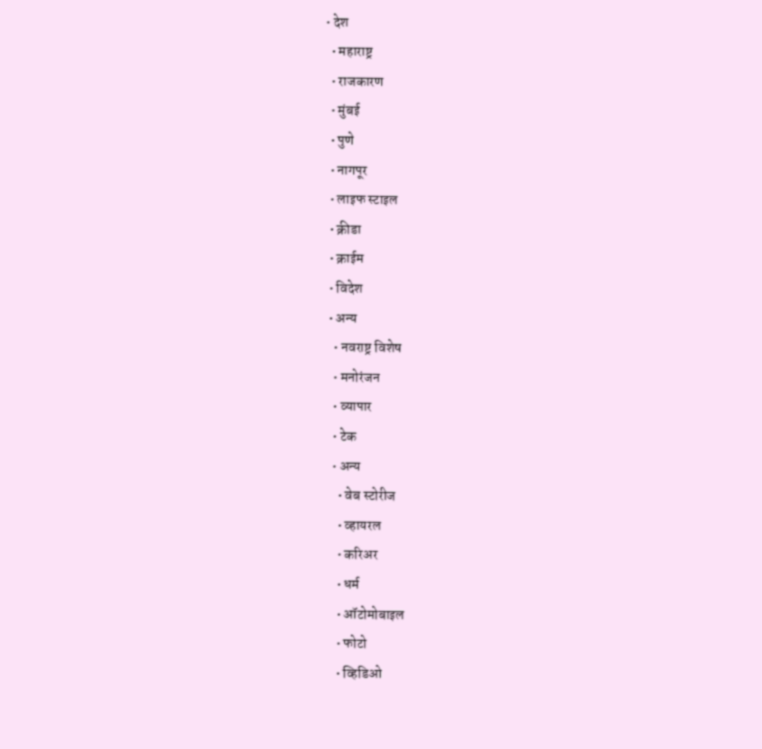• देश
  • महाराष्ट्र
  • राजकारण
  • मुंबई
  • पुणे
  • नागपूर
  • लाइफ स्टाइल
  • क्रीडा
  • क्राईम
  • विदेश
  • अन्य
    • नवराष्ट्र विशेष
    • मनोरंजन
    • व्यापार
    • टेक
    • अन्य
      • वेब स्टोरीज
      • व्हायरल
      • करिअर
      • धर्म
      • ऑटोमोबाइल
      • फोटो
      • व्हिडिओ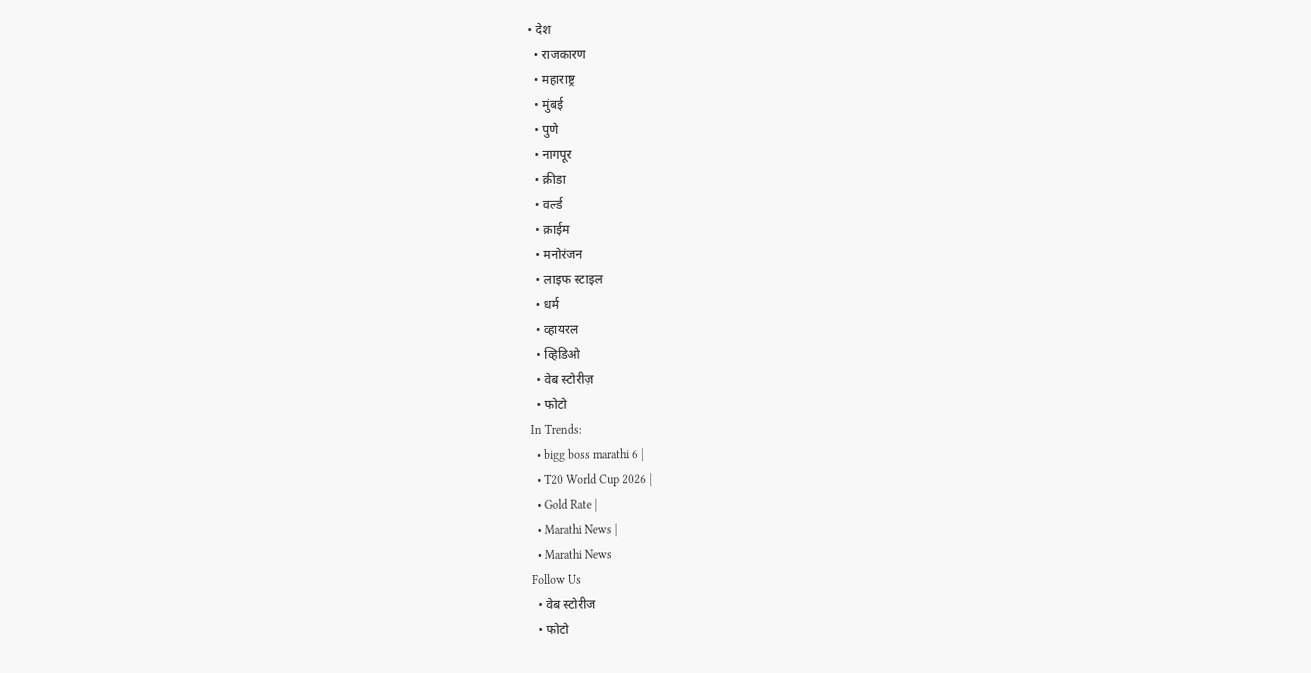• देश
  • राजकारण
  • महाराष्ट्र
  • मुंबई
  • पुणे
  • नागपूर
  • क्रीडा
  • वर्ल्ड
  • क्राईम
  • मनोरंजन
  • लाइफ स्टाइल
  • धर्म
  • व्हायरल
  • व्हिडिओ
  • वेब स्टोरीज़
  • फोटो
In Trends:
  • bigg boss marathi 6 |
  • T20 World Cup 2026 |
  • Gold Rate |
  • Marathi News |
  • Marathi News
Follow Us
  • वेब स्टोरीज
  • फोटो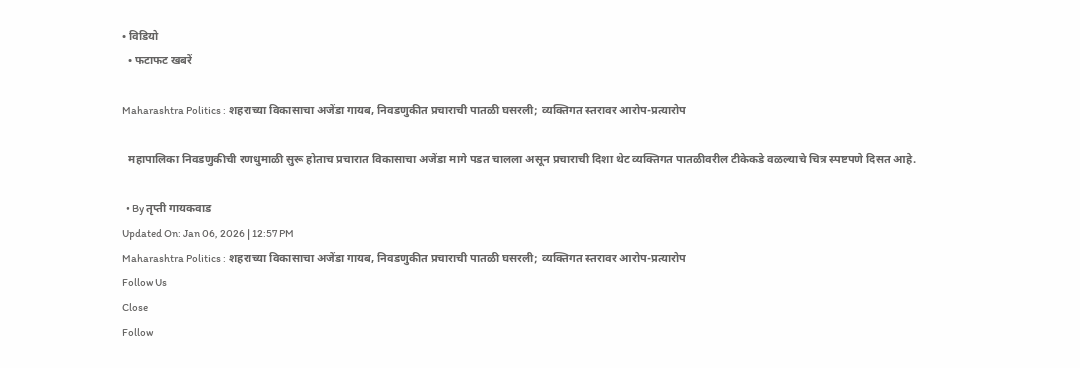• विडियो
  • फटाफट खबरें

Maharashtra Politics : शहराच्या विकासाचा अजेंडा गायब, निवडणुकीत प्रचाराची पातळी घसरली; व्यक्तिगत स्तरावर आरोप-प्रत्यारोप

  महापालिका निवडणुकीची रणधुमाळी सुरू होताच प्रचारात विकासाचा अजेंडा मागे पडत चालला असून प्रचाराची दिशा थेट व्यक्तिगत पातळीवरील टीकेकडे वळल्याचे चित्र स्पष्टपणे दिसत आहे.

  • By तृप्ती गायकवाड
Updated On: Jan 06, 2026 | 12:57 PM
Maharashtra Politics : शहराच्या विकासाचा अजेंडा गायब, निवडणुकीत प्रचाराची पातळी घसरली; व्यक्तिगत स्तरावर आरोप-प्रत्यारोप
Follow Us
Close
Follow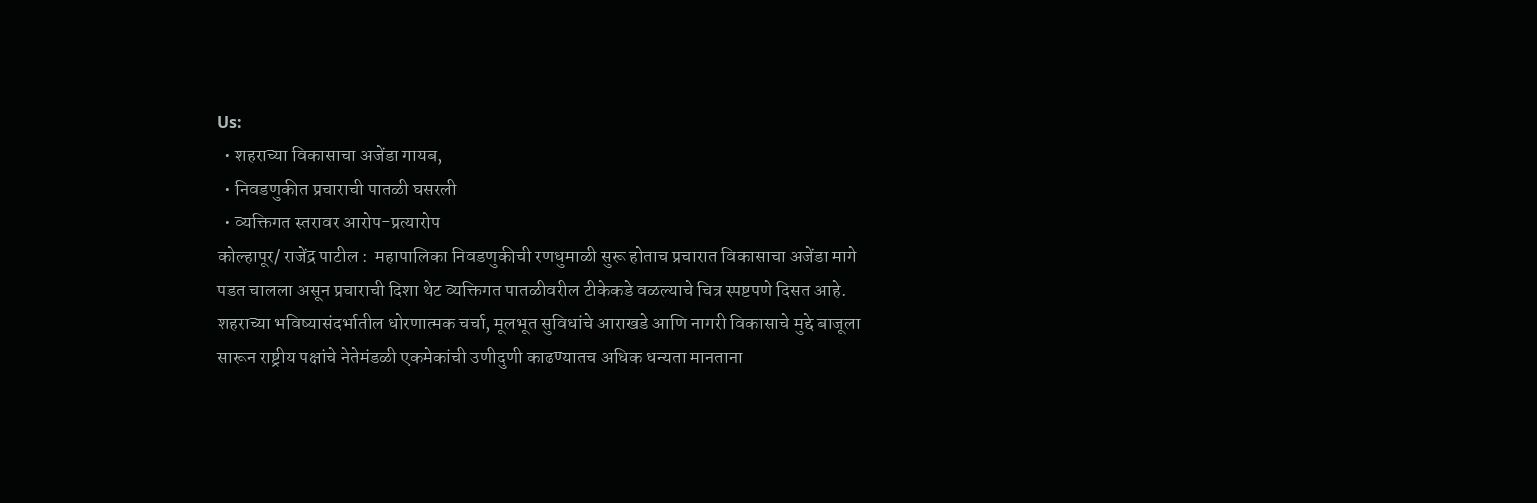Us:
  • शहराच्या विकासाचा अजेंडा गायब,
  • निवडणुकीत प्रचाराची पातळी घसरली
  • व्यक्तिगत स्तरावर आरोप-प्रत्यारोप
कोल्हापूर/ राजेंद्र पाटील :  महापालिका निवडणुकीची रणधुमाळी सुरू होताच प्रचारात विकासाचा अजेंडा मागे पडत चालला असून प्रचाराची दिशा थेट व्यक्तिगत पातळीवरील टीकेकडे वळल्याचे चित्र स्पष्टपणे दिसत आहे. शहराच्या भविष्यासंदर्भातील धोरणात्मक चर्चा, मूलभूत सुविधांचे आराखडे आणि नागरी विकासाचे मुद्दे बाजूला सारून राष्ट्रीय पक्षांचे नेतेमंडळी एकमेकांची उणीदुणी काढण्यातच अधिक धन्यता मानताना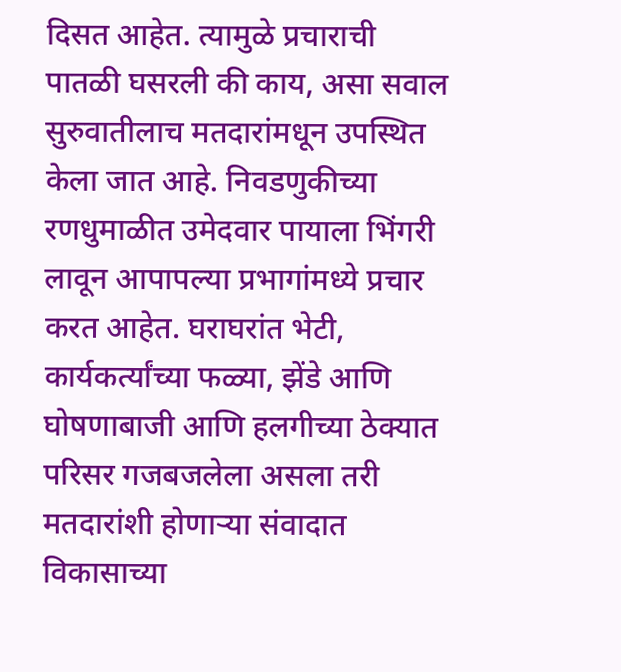दिसत आहेत. त्यामुळे प्रचाराची पातळी घसरली की काय, असा सवाल सुरुवातीलाच मतदारांमधून उपस्थित केला जात आहे. निवडणुकीच्या रणधुमाळीत उमेदवार पायाला भिंगरी लावून आपापल्या प्रभागांमध्ये प्रचार करत आहेत. घराघरांत भेटी, कार्यकर्त्यांच्या फळ्या, झेंडे आणि घोषणाबाजी आणि हलगीच्या ठेक्यात परिसर गजबजलेला असला तरी मतदारांशी होणाऱ्या संवादात विकासाच्या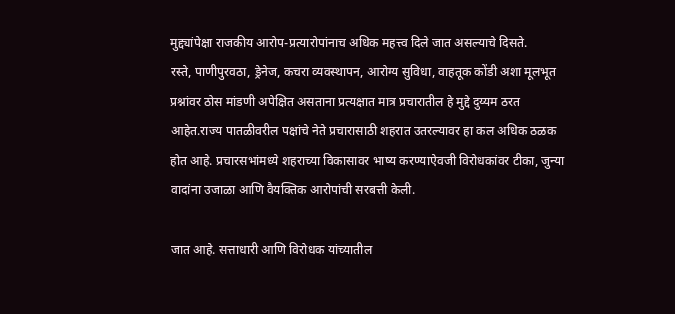मुद्द्यांपेक्षा राजकीय आरोप-प्रत्यारोपांनाच अधिक महत्त्व दिले जात असल्याचे दिसते.
रस्ते, पाणीपुरवठा, ड्रेनेज, कचरा व्यवस्थापन, आरोग्य सुविधा, वाहतूक कोंडी अशा मूलभूत प्रश्नांवर ठोस मांडणी अपेक्षित असताना प्रत्यक्षात मात्र प्रचारातील हे मुद्दे दुय्यम ठरत आहेत.राज्य पातळीवरील पक्षांचे नेते प्रचारासाठी शहरात उतरल्यावर हा कल अधिक ठळक होत आहे. प्रचारसभांमध्ये शहराच्या विकासावर भाष्य करण्याऐवजी विरोधकांवर टीका, जुन्या वादांना उजाळा आणि वैयक्तिक आरोपांची सरबत्ती केली.

जात आहे. सत्ताधारी आणि विरोधक यांच्यातील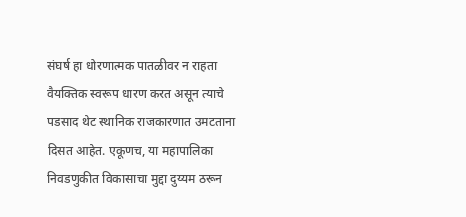संघर्ष हा धोरणात्मक पातळीवर न राहता वैयक्तिक स्वरूप धारण करत असून त्याचे पडसाद थेट स्थानिक राजकारणात उमटताना दिसत आहेत. एकूणच, या महापालिका निवडणुकीत विकासाचा मुद्दा दुय्यम ठरून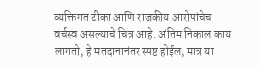व्यक्तिगत टीका आणि राजकीय आरोपांचेच वर्चस्व असल्याचे चित्र आहे. अंतिम निकाल काय लागतो, हे मतदानानंतर स्पष्ट होईल, मात्र या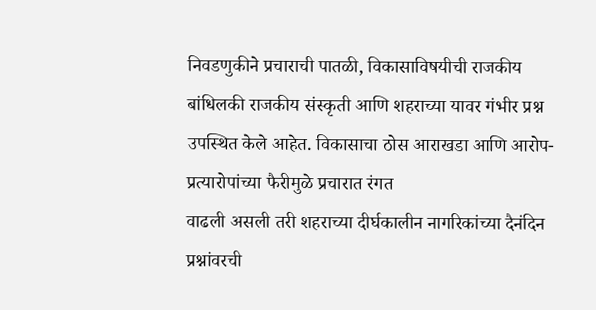निवडणुकीने प्रचाराची पातळी, विकासाविषयीची राजकीय बांधिलकी राजकीय संस्कृती आणि शहराच्या यावर गंभीर प्रश्न उपस्थित केले आहेत. विकासाचा ठोस आराखडा आणि आरोप-प्रत्यारोपांच्या फैरीमुळे प्रचारात रंगत
वाढली असली तरी शहराच्या दीर्घकालीन नागरिकांच्या दैनंदिन प्रश्नांवरची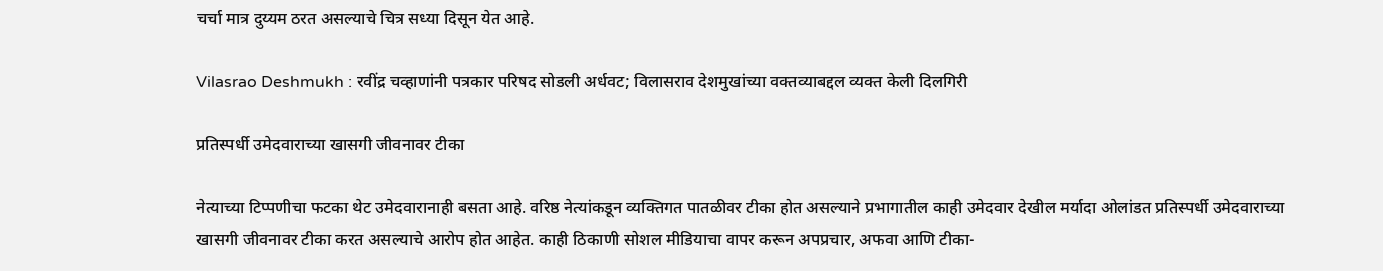चर्चा मात्र दुय्यम ठरत असल्याचे चित्र सध्या दिसून येत आहे.

Vilasrao Deshmukh : रवींद्र चव्हाणांनी पत्रकार परिषद सोडली अर्धवट; विलासराव देशमुखांच्या वक्तव्याबद्दल व्यक्त केली दिलगिरी

प्रतिस्पर्धी उमेदवाराच्या खासगी जीवनावर टीका

नेत्याच्या टिप्पणीचा फटका थेट उमेदवारानाही बसता आहे. वरिष्ठ नेत्यांकडून व्यक्तिगत पातळीवर टीका होत असल्याने प्रभागातील काही उमेदवार देखील मर्यादा ओलांडत प्रतिस्पर्धी उमेदवाराच्या खासगी जीवनावर टीका करत असल्याचे आरोप होत आहेत. काही ठिकाणी सोशल मीडियाचा वापर करून अपप्रचार, अफवा आणि टीका-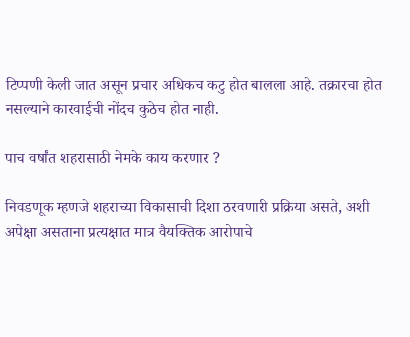टिप्पणी केली जात असून प्रचार अधिकच कटु होत बालला आहे. तक्रारचा होत नसल्याने कारवाईची नोंदच कुठेच होत नाही.

पाच वर्षांत शहरासाठी नेमके काय करणार ?

निवडणूक म्हणजे शहराच्या विकासाची दिशा ठरवणारी प्रक्रिया असते, अशी अपेक्षा असताना प्रत्यक्षात मात्र वैयक्तिक आरोपाचे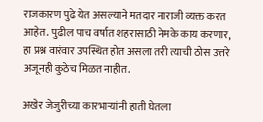राजकारण पुढे येत असल्याने मतदार नाराजी व्यक्त करत आहेत. पुढील पाच वर्षात शहरासाठी नेमके काय करणार, हा प्रश्न वारंवार उपस्थित होत असला तरी त्याची ठोस उत्तरे अजूनही कुठेच मिळत नाहीत.

अखेर जेजुरीच्या कारभाऱ्यांनी हाती घेतला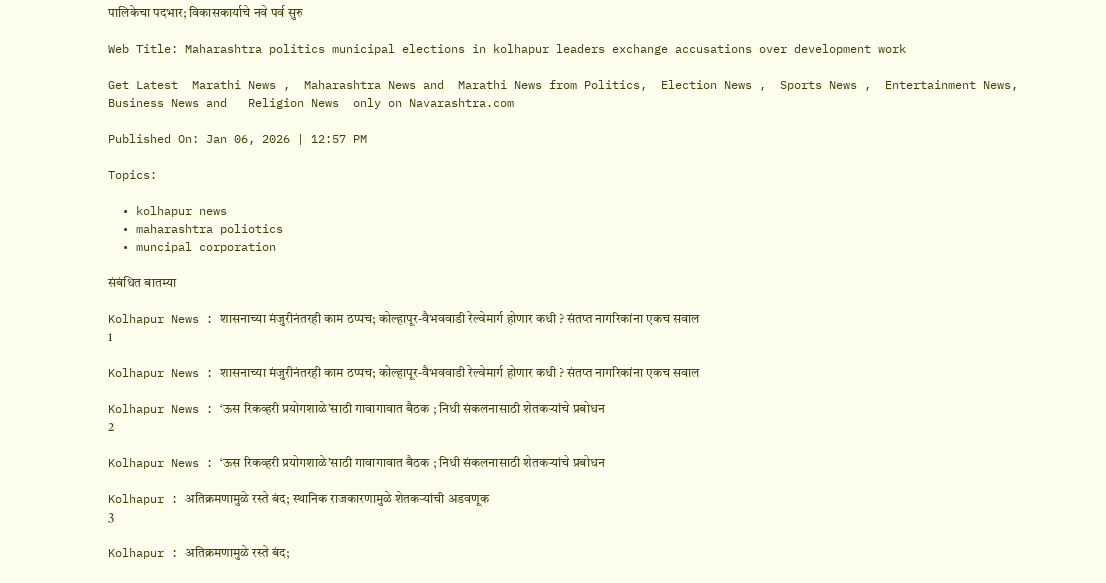पालिकेचा पदभार; विकासकार्याचे नवे पर्व सुरु

Web Title: Maharashtra politics municipal elections in kolhapur leaders exchange accusations over development work

Get Latest  Marathi News ,  Maharashtra News and  Marathi News from Politics,  Election News ,  Sports News ,  Entertainment News,  Business News and   Religion News  only on Navarashtra.com

Published On: Jan 06, 2026 | 12:57 PM

Topics:

  • kolhapur news
  • maharashtra poliotics
  • muncipal corporation

संबंधित बातम्या

Kolhapur News : शासनाच्या मंजुरीनंतरही काम ठप्पच; कोल्हापूर-वैभववाडी रेल्वेमार्ग होणार कधी ? संतप्त नागरिकांना एकच सवाल
1

Kolhapur News : शासनाच्या मंजुरीनंतरही काम ठप्पच; कोल्हापूर-वैभववाडी रेल्वेमार्ग होणार कधी ? संतप्त नागरिकांना एकच सवाल

Kolhapur News : ‘ऊस रिकव्हरी प्रयोगशाळे’साठी गावागावात बैठक ; निधी संकलनासाठी शेतकऱ्यांचे प्रबोधन
2

Kolhapur News : ‘ऊस रिकव्हरी प्रयोगशाळे’साठी गावागावात बैठक ; निधी संकलनासाठी शेतकऱ्यांचे प्रबोधन

Kolhapur : अतिक्रमणामुळे रस्ते बंद; स्थानिक राजकारणामुळे शेतकऱ्यांची अडवणूक
3

Kolhapur : अतिक्रमणामुळे रस्ते बंद;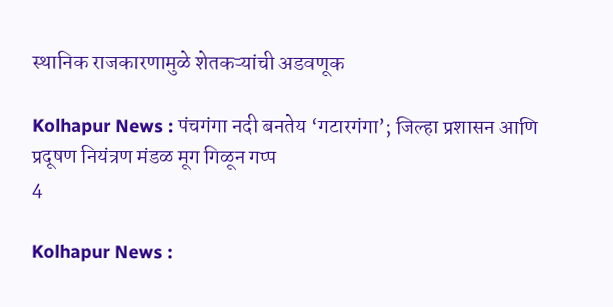स्थानिक राजकारणामुळे शेतकऱ्यांची अडवणूक

Kolhapur News : पंचगंगा नदी बनतेय ‘गटारगंगा’; जिल्हा प्रशासन आणि प्रदूषण नियंत्रण मंडळ मूग गिळून गप्प
4

Kolhapur News :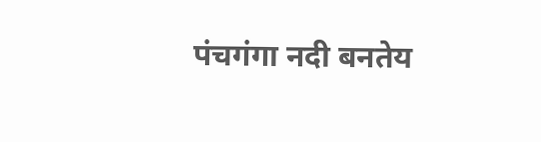पंचगंगा नदी बनतेय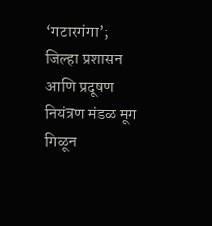‘गटारगंगा’; जिल्हा प्रशासन आणि प्रदूषण नियंत्रण मंडळ मूग गिळून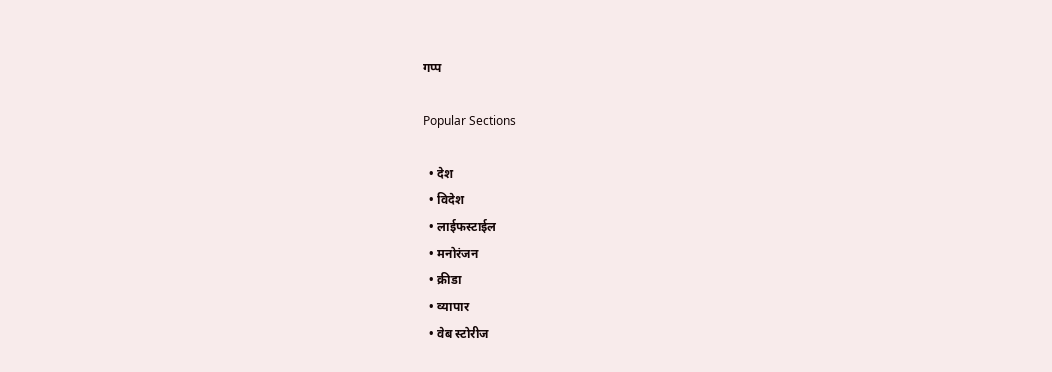गप्प

Popular Sections

  • देश
  • विदेश
  • लाईफस्टाईल
  • मनोरंजन
  • क्रीडा
  • व्यापार
  • वेब स्टोरीज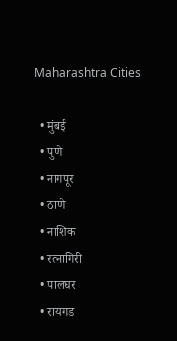Maharashtra Cities

  • मुंबई
  • पुणे
  • नागपूर
  • ठाणे
  • नाशिक
  • रत्नागिरी
  • पालघर
  • रायगड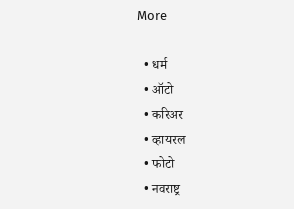More

  • धर्म
  • ऑटो
  • करिअर
  • व्हायरल
  • फोटो
  • नवराष्ट्र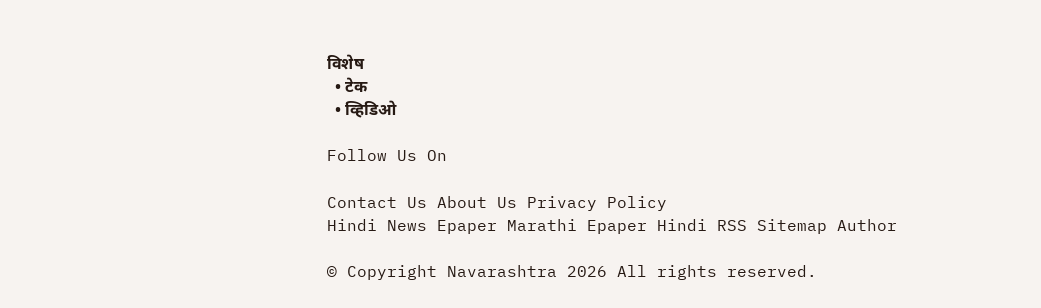विशेष
  • टेक
  • व्हिडिओ

Follow Us On

Contact Us About Us Privacy Policy
Hindi News Epaper Marathi Epaper Hindi RSS Sitemap Author

© Copyright Navarashtra 2026 All rights reserved.